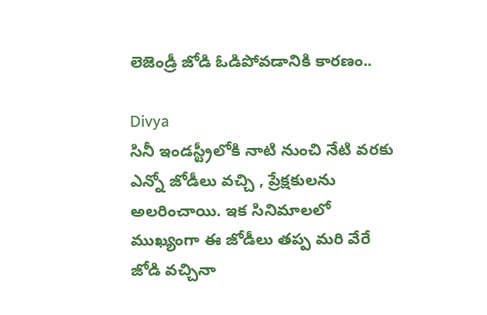లెజెండ్రీ జోడి ఓడిపోవడానికి కారణం..

Divya
సినీ ఇండస్ట్రీలోకి నాటి నుంచి నేటి వరకు ఎన్నో జోడీలు వచ్చి , ప్రేక్షకులను అలరించాయి. ఇక సినిమాలలో ముఖ్యంగా ఈ జోడీలు తప్ప మరి వేరే జోడి వచ్చినా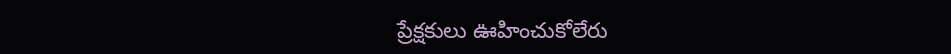ప్రేక్షకులు ఊహించుకోలేరు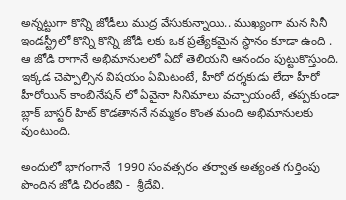అన్నట్టుగా కొన్ని జోడీలు ముద్ర వేసుకున్నాయి.. ముఖ్యంగా మన సినీ ఇండస్ట్రీలో కొన్ని కొన్ని జోడి లకు ఒక ప్రత్యేకమైన స్థానం కూడా ఉంది . ఆ జోడి రాగానే అభిమానులలో ఏదో తెలియని ఆనందం పుట్టుకొస్తుంది. ఇక్కడ చెప్పాల్సిన విషయం ఏమిటంటే, హీరో దర్శకుడు లేదా హీరో హీరోయిన్ కాంబినేషన్ లో ఏవైనా సినిమాలు వచ్చాయంటే, తప్పకుండా బ్లాక్ బాస్టర్ హిట్ కొడతాననే నమ్మకం కొంత మంది అభిమానులకు వుంటుంది.

అందులో భాగంగానే  1990 సంవత్సరం తర్వాత అత్యంత గుర్తింపు పొందిన జోడి చిరంజీవి -  శ్రీదేవి.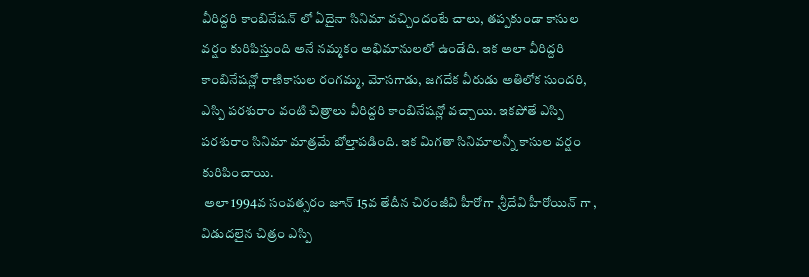వీరిద్దరి కాంబినేషన్ లో ఏదైనా సినిమా వచ్చిందంటే చాలు, తప్పకుండా కాసుల వర్షం కురిపిస్తుంది అనే నమ్మకం అభిమానులలో ఉండేది. ఇక అలా వీరిద్దరి కాంబినేషన్లో రాణికాసుల రంగమ్మ, మోసగాడు, జగదేక వీరుడు అతిలోక సుందరి, ఎస్పి పరశురాం వంటి చిత్రాలు వీరిద్దరి కాంబినేషన్లో వచ్చాయి. ఇకపోతే ఎస్పి పరశురాం సినిమా మాత్రమే బోల్తాపడింది. ఇక మిగతా సినిమాలన్నీ కాసుల వర్షం కురిపించాయి.
 అలా 1994వ సంవత్సరం జూన్ 15వ తేదీన చిరంజీవి హీరోగా ,శ్రీదేవి హీరోయిన్ గా ,  విడుదలైన చిత్రం ఎస్పి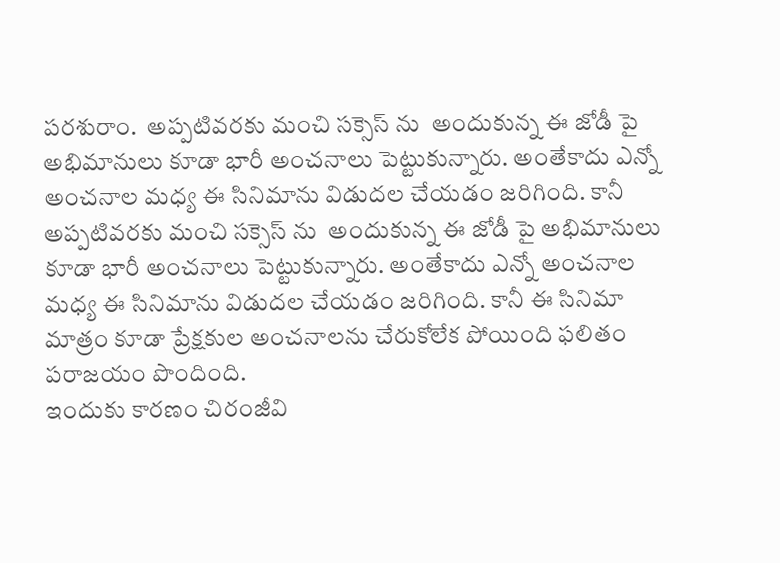పరశురాం.  అప్పటివరకు మంచి సక్సెస్ ను  అందుకున్న ఈ జోడీ పై అభిమానులు కూడా భారీ అంచనాలు పెట్టుకున్నారు. అంతేకాదు ఎన్నో అంచనాల మధ్య ఈ సినిమాను విడుదల చేయడం జరిగింది. కానీ అప్పటివరకు మంచి సక్సెస్ ను  అందుకున్న ఈ జోడీ పై అభిమానులు కూడా భారీ అంచనాలు పెట్టుకున్నారు. అంతేకాదు ఎన్నో అంచనాల మధ్య ఈ సినిమాను విడుదల చేయడం జరిగింది. కానీ ఈ సినిమా మాత్రం కూడా ప్రేక్షకుల అంచనాలను చేరుకోలేక పోయింది ఫలితం పరాజయం పొందింది.
ఇందుకు కారణం చిరంజీవి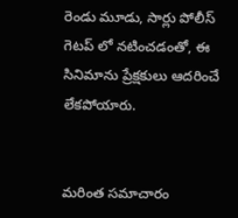రెండు మూడు, సార్లు పోలీస్ గెటప్ లో నటించడంతో, ఈ సినిమాను ప్రేక్షకులు ఆదరించే లేకపోయారు.


మరింత సమాచారం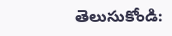తెలుసుకోండి: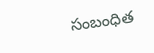సంబంధిత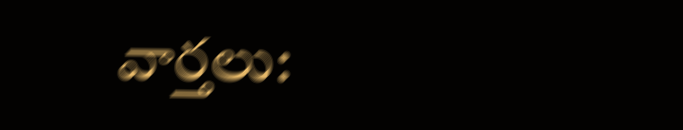వార్తలు: